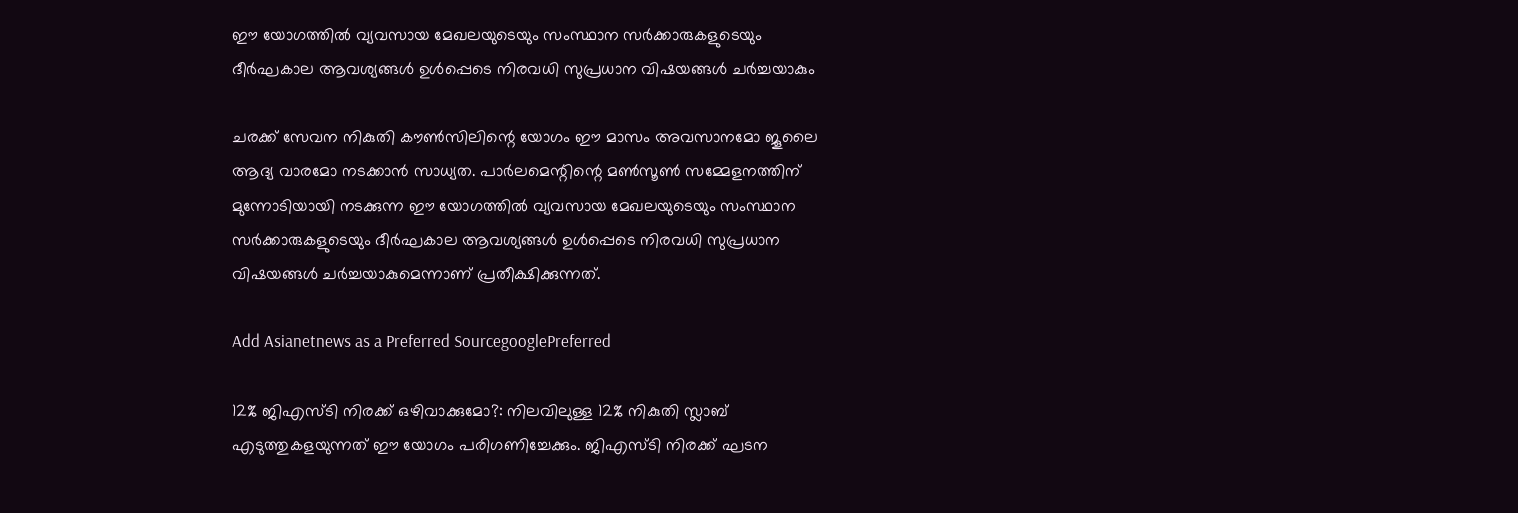ഈ യോഗത്തില്‍ വ്യവസായ മേഖലയുടെയും സംസ്ഥാന സര്‍ക്കാരുകളുടെയും ദീര്‍ഘകാല ആവശ്യങ്ങള്‍ ഉള്‍പ്പെടെ നിരവധി സുപ്രധാന വിഷയങ്ങള്‍ ചര്‍ച്ചയാകും

ചരക്ക് സേവന നികുതി കൗണ്‍സിലിന്റെ യോഗം ഈ മാസം അവസാനമോ ജൂലൈ ആദ്യ വാരമോ നടക്കാന്‍ സാധ്യത. പാര്‍ലമെന്റിന്റെ മണ്‍സൂണ്‍ സമ്മേളനത്തിന് മുന്നോടിയായി നടക്കുന്ന ഈ യോഗത്തില്‍ വ്യവസായ മേഖലയുടെയും സംസ്ഥാന സര്‍ക്കാരുകളുടെയും ദീര്‍ഘകാല ആവശ്യങ്ങള്‍ ഉള്‍പ്പെടെ നിരവധി സുപ്രധാന വിഷയങ്ങള്‍ ചര്‍ച്ചയാകുമെന്നാണ് പ്രതീക്ഷിക്കുന്നത്.

Add Asianetnews as a Preferred SourcegooglePreferred

12% ജിഎസ്ടി നിരക്ക് ഒഴിവാക്കുമോ?: നിലവിലുള്ള 12% നികുതി സ്ലാബ് എടുത്തുകളയുന്നത് ഈ യോഗം പരിഗണിച്ചേക്കും. ജിഎസ്ടി നിരക്ക് ഘടന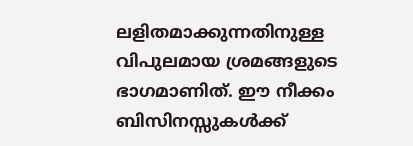ലളിതമാക്കുന്നതിനുള്ള വിപുലമായ ശ്രമങ്ങളുടെ ഭാഗമാണിത്. ഈ നീക്കം ബിസിനസ്സുകള്‍ക്ക്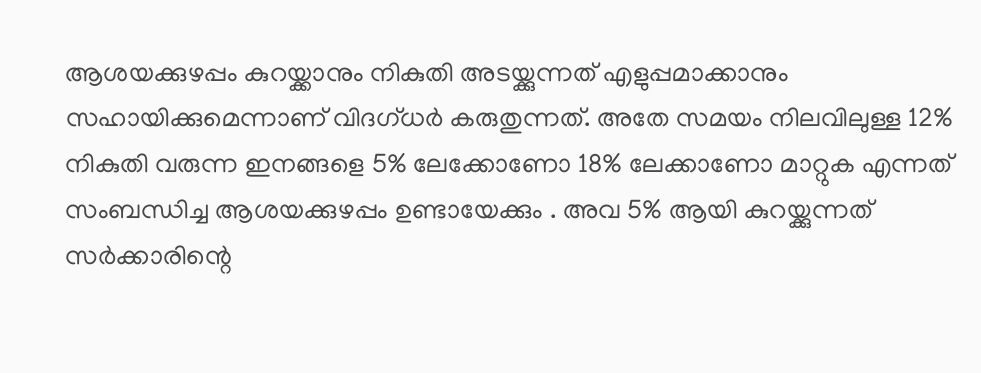ആശയക്കുഴപ്പം കുറയ്ക്കാനും നികുതി അടയ്ക്കുന്നത് എളുപ്പമാക്കാനും സഹായിക്കുമെന്നാണ് വിദഗ്ധര്‍ കരുതുന്നത്. അതേ സമയം നിലവിലുള്ള 12% നികുതി വരുന്ന ഇനങ്ങളെ 5% ലേക്കോണോ 18% ലേക്കാണോ മാറ്റുക എന്നത് സംബന്ധിച്ച ആശയക്കുഴപ്പം ഉണ്ടായേക്കും . അവ 5% ആയി കുറയ്ക്കുന്നത് സര്‍ക്കാരിന്റെ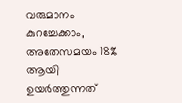വരുമാനം കുറച്ചേക്കാം, അതേസമയം 18% ആയി ഉയര്‍ത്തുന്നത്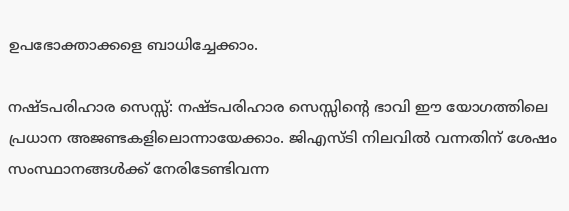ഉപഭോക്താക്കളെ ബാധിച്ചേക്കാം.

നഷ്ടപരിഹാര സെസ്സ്: നഷ്ടപരിഹാര സെസ്സിന്റെ ഭാവി ഈ യോഗത്തിലെ പ്രധാന അജണ്ടകളിലൊന്നായേക്കാം. ജിഎസ്ടി നിലവില്‍ വന്നതിന് ശേഷം സംസ്ഥാനങ്ങള്‍ക്ക് നേരിടേണ്ടിവന്ന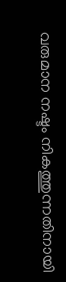വരുമാന നഷ്ടം നികത്തുന്നതിനായി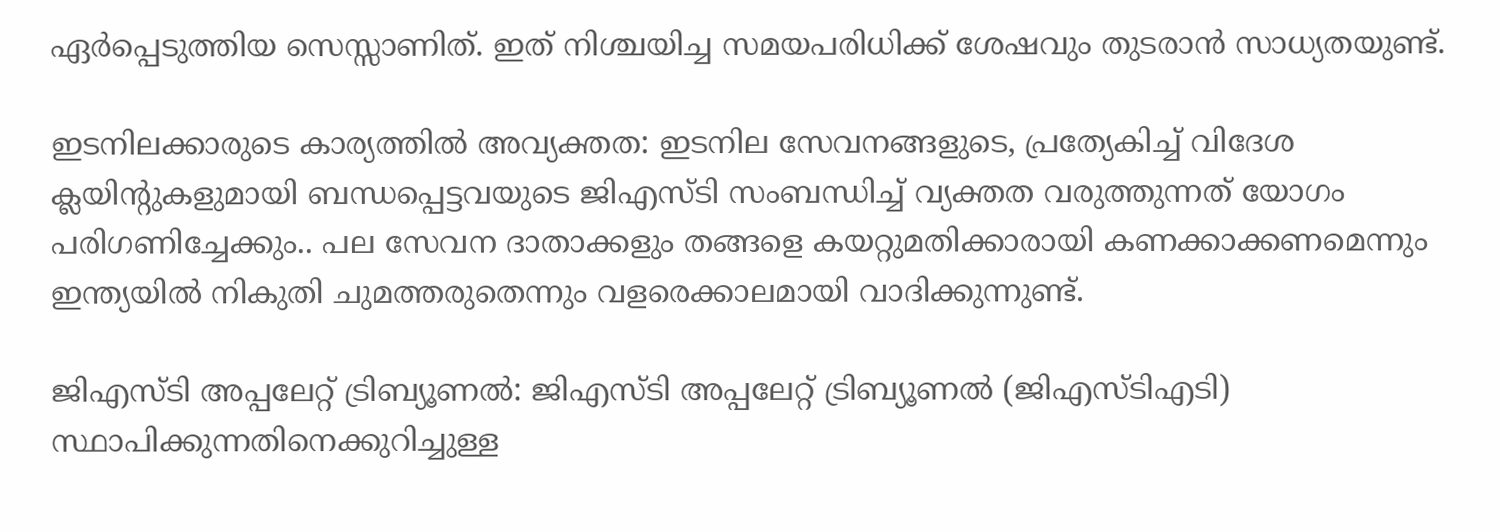ഏര്‍പ്പെടുത്തിയ സെസ്സാണിത്. ഇത് നിശ്ചയിച്ച സമയപരിധിക്ക് ശേഷവും തുടരാന്‍ സാധ്യതയുണ്ട്.

ഇടനിലക്കാരുടെ കാര്യത്തില്‍ അവ്യക്തത: ഇടനില സേവനങ്ങളുടെ, പ്രത്യേകിച്ച് വിദേശ ക്ലയിന്റുകളുമായി ബന്ധപ്പെട്ടവയുടെ ജിഎസ്ടി സംബന്ധിച്ച് വ്യക്തത വരുത്തുന്നത് യോഗം പരിഗണിച്ചേക്കും.. പല സേവന ദാതാക്കളും തങ്ങളെ കയറ്റുമതിക്കാരായി കണക്കാക്കണമെന്നും ഇന്ത്യയില്‍ നികുതി ചുമത്തരുതെന്നും വളരെക്കാലമായി വാദിക്കുന്നുണ്ട്.

ജിഎസ്ടി അപ്പലേറ്റ് ട്രിബ്യൂണല്‍: ജിഎസ്ടി അപ്പലേറ്റ് ട്രിബ്യൂണല്‍ (ജിഎസ്ടിഎടി) സ്ഥാപിക്കുന്നതിനെക്കുറിച്ചുള്ള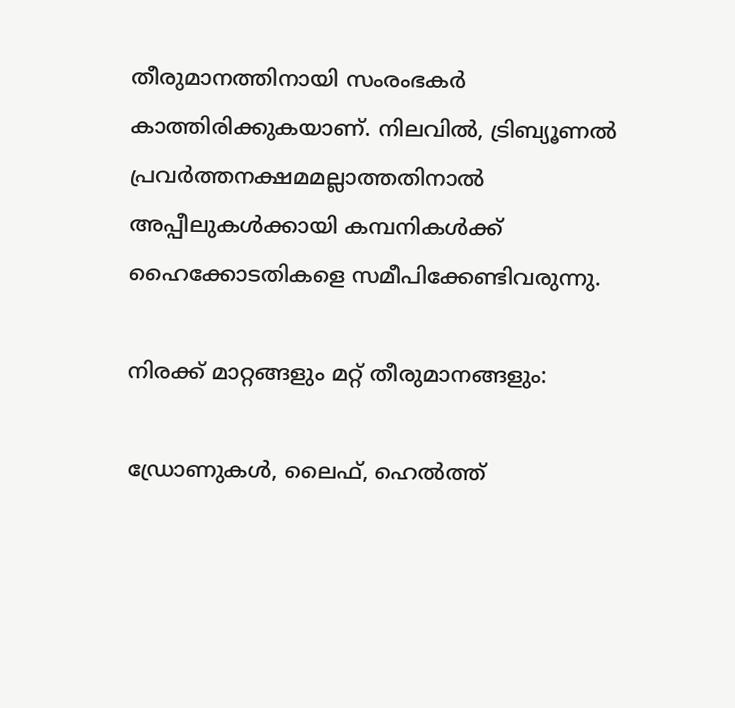തീരുമാനത്തിനായി സംരംഭകര്‍ കാത്തിരിക്കുകയാണ്. നിലവില്‍, ട്രിബ്യൂണല്‍ പ്രവര്‍ത്തനക്ഷമമല്ലാത്തതിനാല്‍ അപ്പീലുകള്‍ക്കായി കമ്പനികള്‍ക്ക് ഹൈക്കോടതികളെ സമീപിക്കേണ്ടിവരുന്നു.

നിരക്ക് മാറ്റങ്ങളും മറ്റ് തീരുമാനങ്ങളും:

ഡ്രോണുകള്‍, ലൈഫ്, ഹെല്‍ത്ത്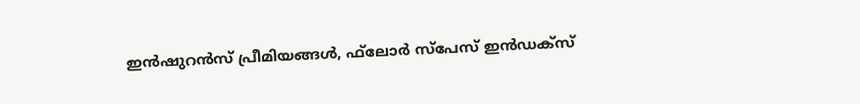ഇന്‍ഷുറന്‍സ് പ്രീമിയങ്ങള്‍, ഫ്‌ലോര്‍ സ്‌പേസ് ഇന്‍ഡക്‌സ്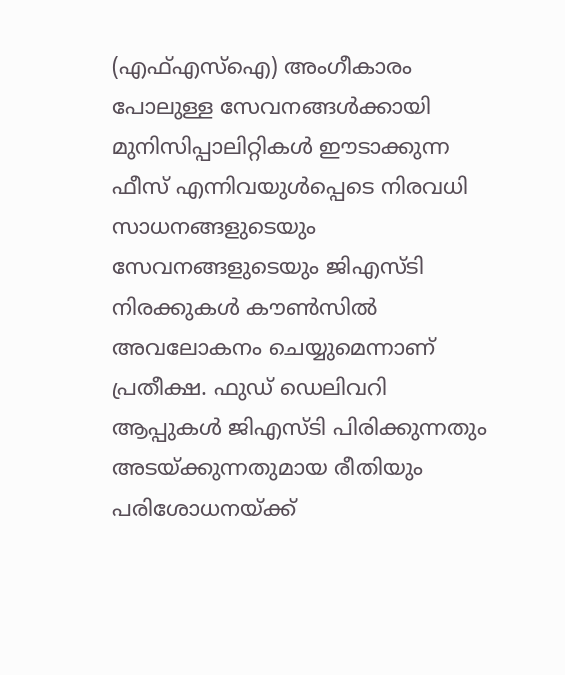(എഫ്എസ്‌ഐ) അംഗീകാരം പോലുള്ള സേവനങ്ങള്‍ക്കായി മുനിസിപ്പാലിറ്റികള്‍ ഈടാക്കുന്ന ഫീസ് എന്നിവയുള്‍പ്പെടെ നിരവധി സാധനങ്ങളുടെയും സേവനങ്ങളുടെയും ജിഎസ്ടി നിരക്കുകള്‍ കൗണ്‍സില്‍ അവലോകനം ചെയ്യുമെന്നാണ് പ്രതീക്ഷ. ഫുഡ് ഡെലിവറി ആപ്പുകള്‍ ജിഎസ്ടി പിരിക്കുന്നതും അടയ്ക്കുന്നതുമായ രീതിയും പരിശോധനയ്ക്ക്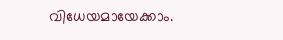വിധേയമായേക്കാം.